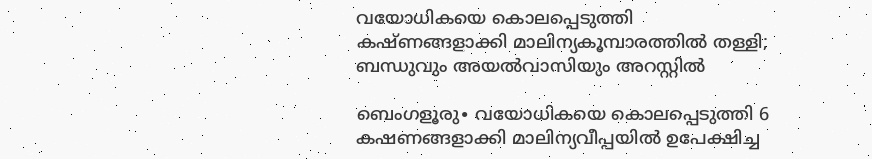വയോധികയെ കൊലപ്പെടുത്തി കഷ്ണങ്ങളാക്കി മാലിന്യകൂമ്പാരത്തിൽ തള്ളി; ബന്ധുവും അയൽവാസിയും അറസ്റ്റിൽ

ബെംഗളൂരു∙ വയോധികയെ കൊലപ്പെടുത്തി 6 കഷണങ്ങളാക്കി മാലിന്യവീപ്പയില്‍ ഉപേക്ഷിച്ച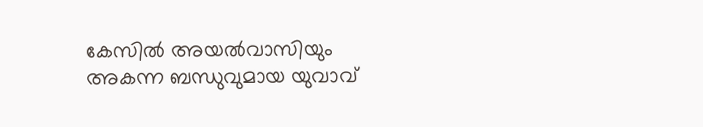കേസില്‍ അയല്‍വാസിയും അകന്ന ബന്ധുവുമായ യുവാവ്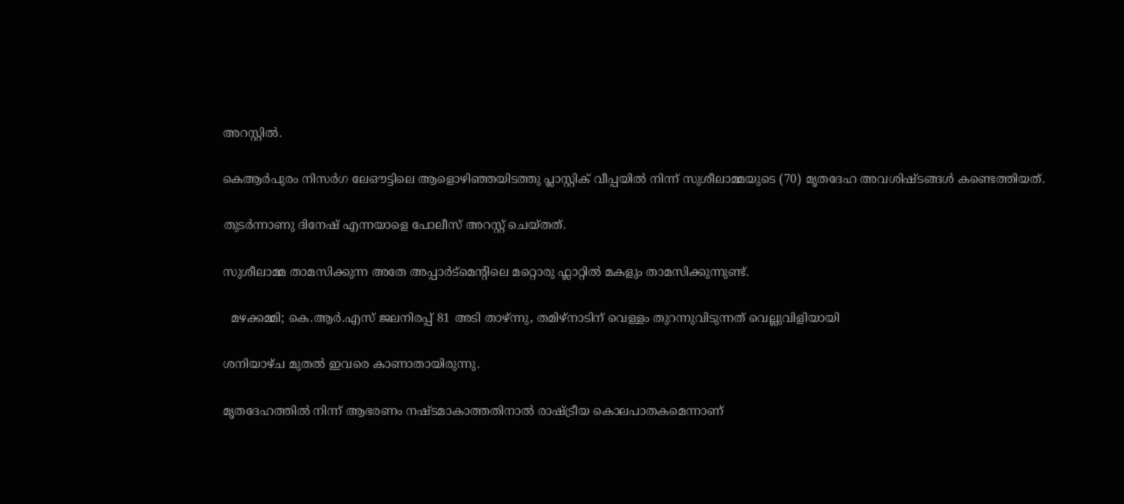അറസ്റ്റില്‍.

കെആർപുരം നിസർഗ ലേഔട്ടിലെ ആളൊഴിഞ്ഞയിടത്തു പ്ലാസ്റ്റിക് വീപ്പയില്‍ നിന്ന് സുശീലാമ്മയുടെ (70) മൃതദേഹ അവശിഷ്ടങ്ങള്‍ കണ്ടെത്തിയത്.

തുടർന്നാണു ദിനേഷ് എന്നയാളെ പോലീസ് അറസ്റ്റ് ചെയ്തത്.

സുശീലാമ്മ താമസിക്കുന്ന അതേ അപ്പാർട്മെന്റിലെ മറ്റൊരു ഫ്ലാറ്റില്‍ മകളും താമസിക്കുന്നുണ്ട്.

  മഴക്കമ്മി; കെ.ആർ.എസ് ജലനിരപ്പ് 81 അടി താഴ്ന്നു, തമിഴ്‌നാടിന് വെള്ളം തുറന്നുവിടുന്നത് വെല്ലുവിളിയായി

ശനിയാഴ്ച മുതല്‍ ഇവരെ കാണാതായിരുന്നു.

മൃതദേഹത്തില്‍ നിന്ന് ആഭരണം നഷ്ടമാകാത്തതിനാല്‍ രാഷ്ട്രീയ കൊലപാതകമെന്നാണ്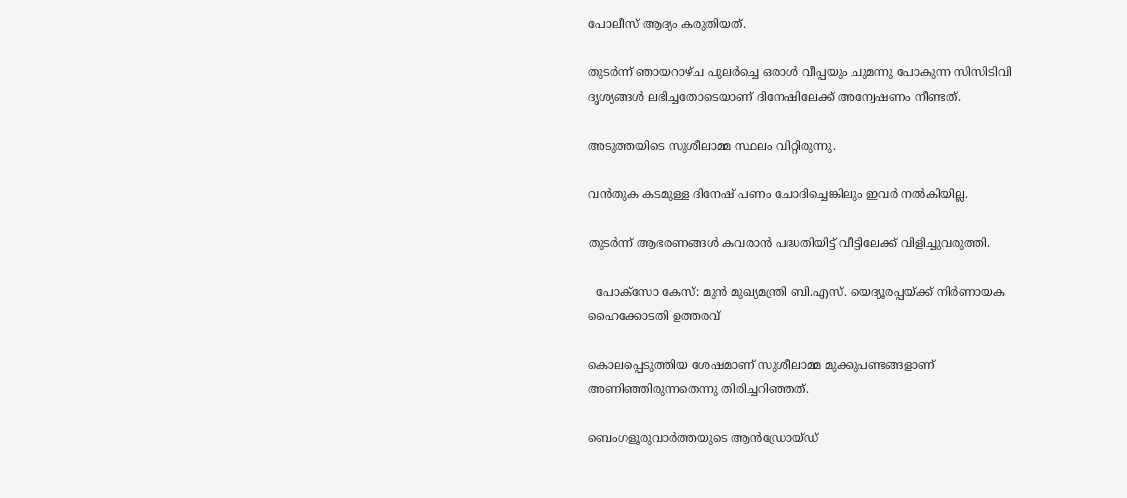പോലീസ് ആദ്യം കരുതിയത്.

തുടർന്ന് ഞായറാഴ്ച പുലർച്ചെ ഒരാള്‍ വീപ്പയും ചുമന്നു പോകുന്ന സിസിടിവി ദൃശ്യങ്ങള്‍ ലഭിച്ചതോടെയാണ് ദിനേഷിലേക്ക് അന്വേഷണം നീണ്ടത്.

അടുത്തയിടെ സുശീലാമ്മ സ്ഥലം വിറ്റിരുന്നു.

വൻതുക കടമുള്ള ദിനേഷ് പണം ചോദിച്ചെങ്കിലും ഇവർ നല്‍കിയില്ല.

തുടർന്ന് ആഭരണങ്ങള്‍ കവരാൻ പദ്ധതിയിട്ട് വീട്ടിലേക്ക് വിളിച്ചുവരുത്തി.

  പോക്സോ കേസ്: മുൻ മുഖ്യമന്ത്രി ബി.എസ്. യെദ്യൂരപ്പയ്ക്ക് നിർണായക ഹൈക്കോടതി ഉത്തരവ്

കൊലപ്പെടുത്തിയ ശേഷമാണ് സുശീലാമ്മ മുക്കുപണ്ടങ്ങളാണ് അണിഞ്ഞിരുന്നതെന്നു തിരിച്ചറിഞ്ഞത്.

ബെംഗളൂരുവാർത്തയുടെ ആൻഡ്രോയ്ഡ്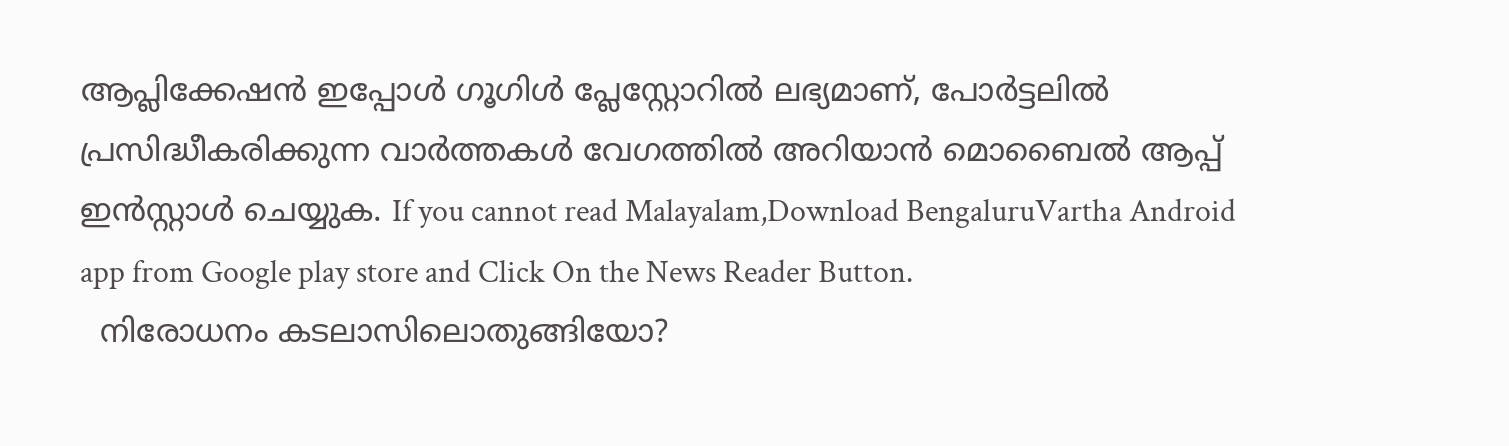ആപ്ലിക്കേഷൻ ഇപ്പോൾ ഗൂഗിൾ പ്ലേസ്റ്റോറിൽ ലഭ്യമാണ്, പോർട്ടലിൽ പ്രസിദ്ധീകരിക്കുന്ന വാർത്തകൾ വേഗത്തിൽ അറിയാൻ മൊബൈൽ ആപ്പ് ഇൻസ്റ്റാൾ ചെയ്യുക. If you cannot read Malayalam,Download BengaluruVartha Android app from Google play store and Click On the News Reader Button.
  നിരോധനം കടലാസിലൊതുങ്ങിയോ?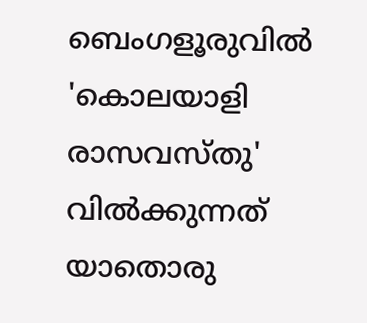ബെംഗളൂരുവിൽ 'കൊലയാളി രാസവസ്തു' വിൽക്കുന്നത് യാതൊരു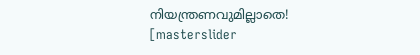നിയന്ത്രണവുമില്ലാതെ!
[masterslider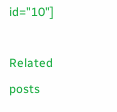id="10"]

Related posts